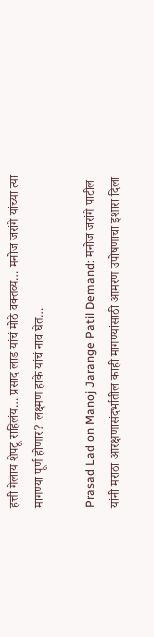हत्ती गेलाय शेपटू राहिलंय… प्रसाद लाड यांचं मोठे वक्तव्य… मनोज जरांगे यांच्या त्या मागण्या पूर्ण होणार? लक्ष्मण हाके यांचं नाव घेत…

Prasad Lad on Manoj Jarange Patil Demand: मनोज जरांगे पाटील यांनी मराठा आरक्षणासंदर्भातील काही मागण्यांसाठी आमरण उपोषणाचा इशारा दिला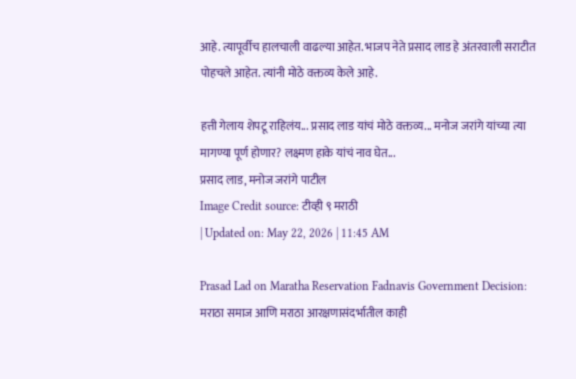आहे. त्यापूर्वीच हालचाली वाढल्या आहेत. भाजप नेते प्रसाद लाड हे अंतरवाली सराटीत पोहचले आहेत. त्यांनी मोठे वक्तव्य केले आहे.

हत्ती गेलाय शेपटू राहिलंय... प्रसाद लाड यांचं मोठे वक्तव्य... मनोज जरांगे यांच्या त्या मागण्या पूर्ण होणार? लक्ष्मण हाके यांचं नाव घेत...
प्रसाद लाड, मनोज जरांगे पाटील
Image Credit source: टीव्ही ९ मराठी
| Updated on: May 22, 2026 | 11:45 AM

Prasad Lad on Maratha Reservation Fadnavis Government Decision: मराठा समाज आणि मराठा आरक्षणासंदर्भातील काही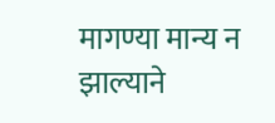मागण्या मान्य न झाल्याने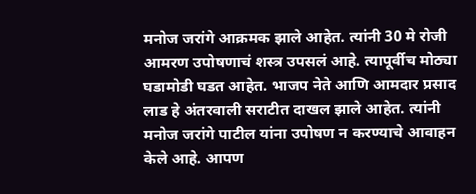मनोज जरांगे आक्रमक झाले आहेत. त्यांनी 30 मे रोजी आमरण उपोषणाचं शस्त्र उपसलं आहे. त्यापूर्वीच मोठ्या घडामोडी घडत आहेत. भाजप नेते आणि आमदार प्रसाद लाड हे अंतरवाली सराटीत दाखल झाले आहेत. त्यांनी मनोज जरांगे पाटील यांना उपोषण न करण्याचे आवाहन केले आहे. आपण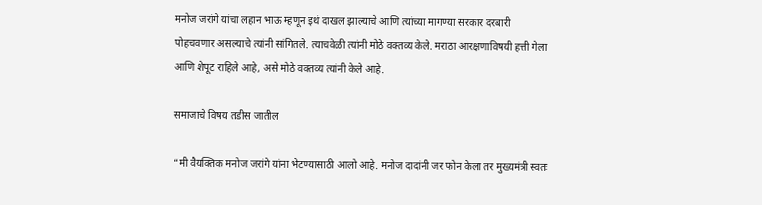मनोज जरांगे यांचा लहान भाऊ म्हणून इथं दाखल झाल्याचे आणि त्यांच्या मागण्या सरकार दरबारी पोहचवणार असल्याचे त्यांनी सांगितले. त्याचवेळी त्यांनी मोठे वक्तव्य केले. मराठा आरक्षणाविषयी हत्ती गेला आणि शेपूट राहिले आहे, असे मोठे वक्तव्य त्यांनी केले आहे.

समाजाचे विषय तडीस जातील

“मी वैयक्तिक मनोज जरांगे यांना भेटण्यासाठी आलो आहे. मनोज दादांनी जर फोन केला तर मुख्यमंत्री स्वतः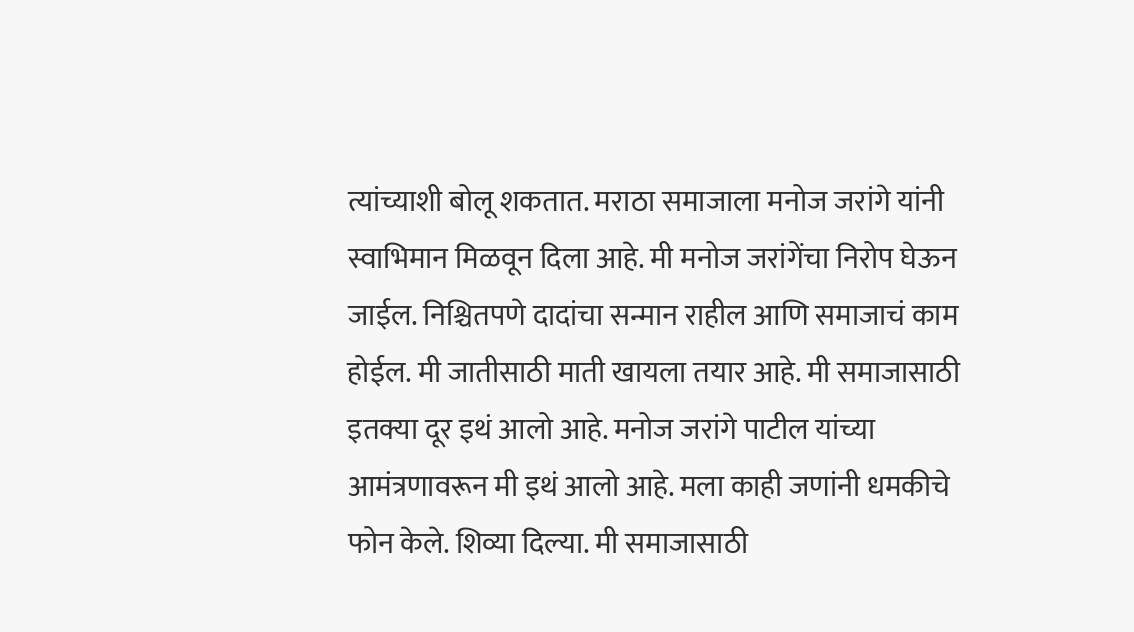त्यांच्याशी बोलू शकतात. मराठा समाजाला मनोज जरांगे यांनी स्वाभिमान मिळवून दिला आहे. मी मनोज जरांगेंचा निरोप घेऊन जाईल. निश्चितपणे दादांचा सन्मान राहील आणि समाजाचं काम होईल. मी जातीसाठी माती खायला तयार आहे. मी समाजासाठी इतक्या दूर इथं आलो आहे. मनोज जरांगे पाटील यांच्या आमंत्रणावरून मी इथं आलो आहे. मला काही जणांनी धमकीचे फोन केले. शिव्या दिल्या. मी समाजासाठी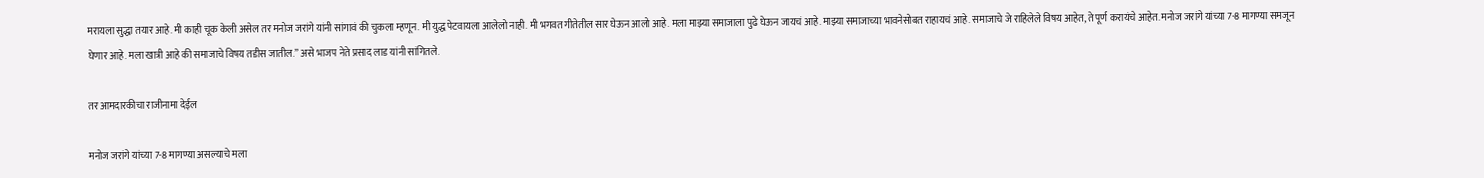मरायला सुद्धा तयार आहे. मी काही चूक केली असेल तर मनोज जरांगे यांनी सांगावं की चुकला म्हणून. मी युद्ध पेटवायला आलेलो नाही. मी भगवत गीतेतील सार घेऊन आलो आहे. मला माझ्या समाजाला पुढे घेऊन जायचं आहे. माझ्या समाजाच्या भावनेसोबत राहायचं आहे. समाजाचे जे राहिलेले विषय आहेत, ते पूर्ण करायंचे आहेत. मनोज जरांगे यांच्या 7-8 मागण्या समजून घेणार आहे. मला खात्री आहे की समाजाचे विषय तडीस जातील.” असे भाजप नेते प्रसाद लाड यांनी सांगितले.

तर आमदारकीचा राजीनामा देईल

मनोज जरांगे यांच्या 7-8 मागण्या असल्याचे मला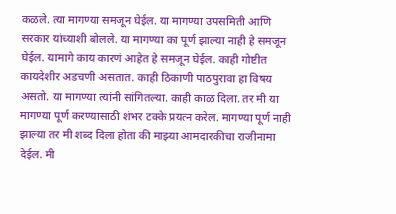कळले. त्या मागण्या समजून घेईल. या मागण्या उपसमिती आणि सरकार यांच्याशी बोलले. या मागण्या का पूर्ण झाल्या नाही हे समजून घेईल. यामागे काय कारणं आहेत हे समजून घेईल. काही गोष्टीत कायदेशीर अडचणी असतात. काही ठिकाणी पाठपुरावा हा विषय असतो. या मागण्या त्यांनी सांगितल्या. काही काळ दिला. तर मी या मागण्या पूर्ण करण्यासाठी शंभर टक्के प्रयत्न करेल. मागण्या पूर्ण नाही झाल्या तर मी शब्द दिला होता की माझ्या आमदारकीचा राजीनामा देईल. मी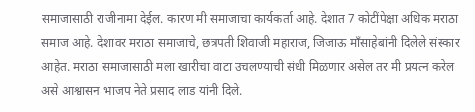समाजासाठी राजीनामा देईल. कारण मी समाजाचा कार्यकर्ता आहे. देशात 7 कोटींपेक्षा अधिक मराठा समाज आहे. देशावर मराठा समाजाचे, छत्रपती शिवाजी महाराज, जिजाऊ माँसाहेबांनी दिलेले संस्कार आहेत. मराठा समाजासाठी मला खारीचा वाटा उचलण्याची संधी मिळणार असेल तर मी प्रयत्न करेल असे आश्वासन भाजप नेते प्रसाद लाड यांनी दिले.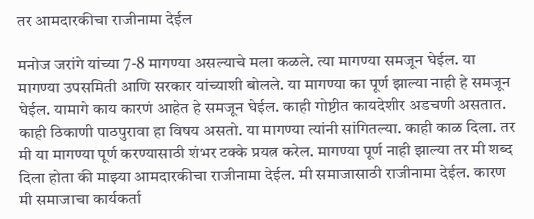तर आमदारकीचा राजीनामा देईल

मनोज जरांगे यांच्या 7-8 मागण्या असल्याचे मला कळले. त्या मागण्या समजून घेईल. या मागण्या उपसमिती आणि सरकार यांच्याशी बोलले. या मागण्या का पूर्ण झाल्या नाही हे समजून घेईल. यामागे काय कारणं आहेत हे समजून घेईल. काही गोष्टीत कायदेशीर अडचणी असतात. काही ठिकाणी पाठपुरावा हा विषय असतो. या मागण्या त्यांनी सांगितल्या. काही काळ दिला. तर मी या मागण्या पूर्ण करण्यासाठी शंभर टक्के प्रयत्न करेल. मागण्या पूर्ण नाही झाल्या तर मी शब्द दिला होता की माझ्या आमदारकीचा राजीनामा देईल. मी समाजासाठी राजीनामा देईल. कारण मी समाजाचा कार्यकर्ता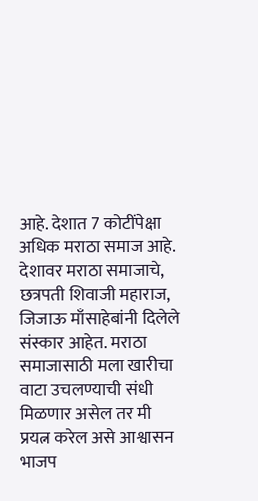आहे. देशात 7 कोटींपेक्षा अधिक मराठा समाज आहे. देशावर मराठा समाजाचे, छत्रपती शिवाजी महाराज, जिजाऊ माँसाहेबांनी दिलेले संस्कार आहेत. मराठा समाजासाठी मला खारीचा वाटा उचलण्याची संधी मिळणार असेल तर मी प्रयत्न करेल असे आश्वासन भाजप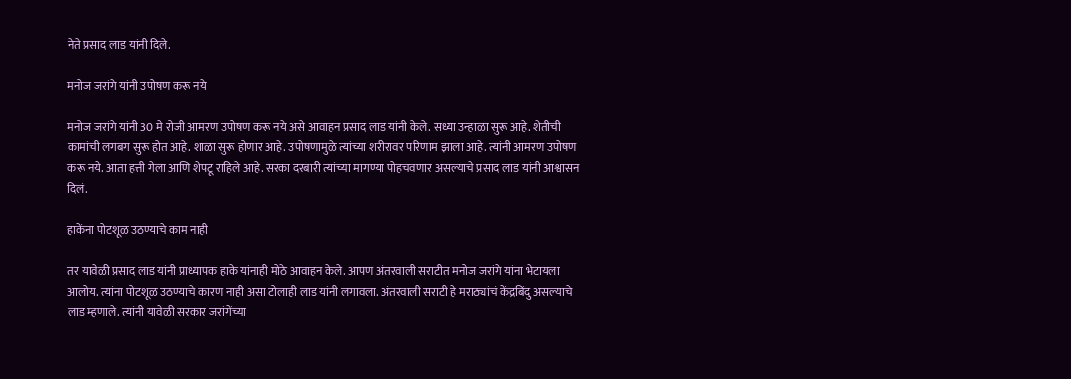नेते प्रसाद लाड यांनी दिले.

मनोज जरांगे यांनी उपोषण करू नये

मनोज जरांगे यांनी 30 मे रोजी आमरण उपोषण करू नये असे आवाहन प्रसाद लाड यांनी केले. सध्या उन्हाळा सुरू आहे. शेतीची कामांची लगबग सुरू होत आहे. शाळा सुरू होणार आहे. उपोषणामुळे त्यांच्या शरीरावर परिणाम झाला आहे. त्यांनी आमरण उपोषण करू नये. आता हत्ती गेला आणि शेपटू राहिले आहे. सरका दरबारी त्यांच्या मागण्या पोहचवणार असल्याचे प्रसाद लाड यांनी आश्वासन दिलं.

हाकेंना पोटशूळ उठण्याचे काम नाही

तर यावेळी प्रसाद लाड यांनी प्राध्यापक हाके यांनाही मोठे आवाहन केले. आपण अंतरवाली सराटीत मनोज जरांगे यांना भेटायला आलोय. त्यांना पोटशूळ उठण्याचे कारण नाही असा टोलाही लाड यांनी लगावला. अंतरवाली सराटी हे मराठ्यांचं केंद्रबिंदु असल्याचे लाड म्हणाले. त्यांनी यावेळी सरकार जरांगेंच्या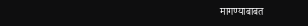मागण्याबाबत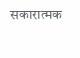सकारात्मक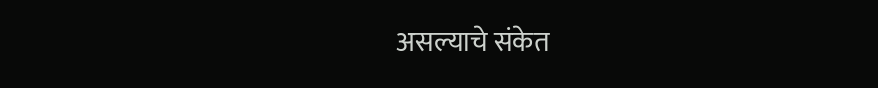असल्याचे संकेत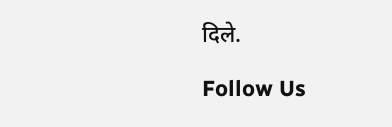दिले.

Follow Us